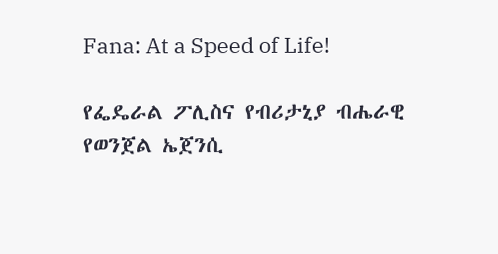Fana: At a Speed of Life!

የፌዴራል ፖሊስና የብሪታኒያ ብሔራዊ የወንጀል ኤጀንሲ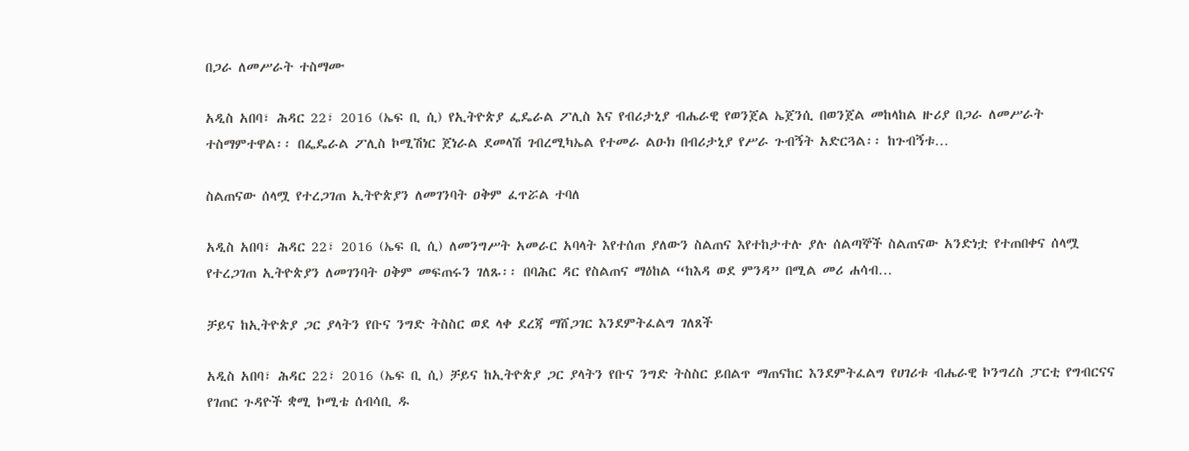በጋራ ለመሥራት ተስማሙ

አዲስ አበባ፣ ሕዳር 22፣ 2016 (ኤፍ ቢ ሲ) የኢትዮጵያ ፌዴራል ፖሊስ እና የብሪታኒያ ብሔራዊ የወንጀል ኤጀንሲ በወንጀል መከላከል ዙሪያ በጋራ ለመሥራት ተስማምተዋል፡፡ በፌዴራል ፖሊስ ኮሚሽነር ጀነራል ደመላሽ ገብረሚካኤል የተመራ ልዑክ በብሪታኒያ የሥራ ጉብኝት አድርጓል፡፡ ከጉብኝቱ…

ስልጠናው ሰላሟ የተረጋገጠ ኢትዮጵያን ለመገንባት ዐቅም ፈጥሯል ተባለ

አዲስ አበባ፣ ሕዳር 22፣ 2016 (ኤፍ ቢ ሲ) ለመንግሥት አመራር አባላት እየተሰጠ ያለውን ስልጠና እየተከታተሉ ያሉ ሰልጣኞች ስልጠናው አንድነቷ የተጠበቀና ሰላሟ የተረጋገጠ ኢትዮጵያን ለመገንባት ዐቅም መፍጠሩን ገለጹ፡፡ በባሕር ዳር የስልጠና ማዕከል “ከእዳ ወደ ምንዳ” በሚል መሪ ሐሳብ…

ቻይና ከኢትዮጵያ ጋር ያላትን የቡና ንግድ ትስስር ወደ ላቀ ደረጃ ማሸጋገር እንደምትፈልግ ገለጸች

አዲስ አበባ፣ ሕዳር 22፣ 2016 (ኤፍ ቢ ሲ) ቻይና ከኢትዮጵያ ጋር ያላትን የቡና ንግድ ትስስር ይበልጥ ማጠናከር እንደምትፈልግ የሀገሪቱ ብሔራዊ ኮንግረስ ፓርቲ የግብርናና የገጠር ጉዳዮች ቋሚ ኮሚቴ ሰብሳቢ ዱ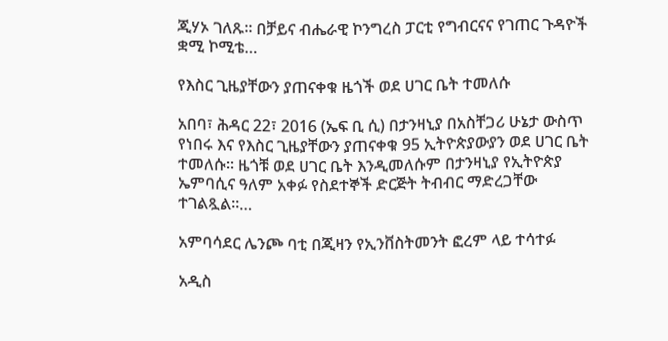ጂሃኦ ገለጹ። በቻይና ብሔራዊ ኮንግረስ ፓርቲ የግብርናና የገጠር ጉዳዮች ቋሚ ኮሚቴ…

የእስር ጊዜያቸውን ያጠናቀቁ ዜጎች ወደ ሀገር ቤት ተመለሱ

አበባ፣ ሕዳር 22፣ 2016 (ኤፍ ቢ ሲ) በታንዛኒያ በአስቸጋሪ ሁኔታ ውስጥ የነበሩ እና የእስር ጊዜያቸውን ያጠናቀቁ 95 ኢትዮጵያውያን ወደ ሀገር ቤት ተመለሱ፡፡ ዜጎቹ ወደ ሀገር ቤት እንዲመለሱም በታንዛኒያ የኢትዮጵያ ኤምባሲና ዓለም አቀፉ የስደተኞች ድርጅት ትብብር ማድረጋቸው ተገልጿል፡፡…

አምባሳደር ሌንጮ ባቲ በጂዛን የኢንቨስትመንት ፎረም ላይ ተሳተፉ

አዲስ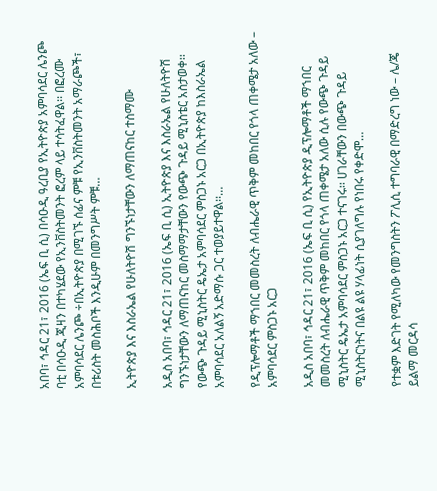አበባ፣ ኅዳር 21፣ 2016 (ኤፍ ቢ ሲ) በሳዑዲ ዓረቢያ የኢትዮጵያ አምባሳደር ሌንጮ ባቲ በሳዑዲ ጂዛን በተካሄደው የኢንቨስትመንት ፎረም ላይ ተሳትፈዋል፡፡ በፎረሙ አምባሳደር ሌንጮ ÷በኢትዮጵያ በሚገኙ ሰፊና ምቹ የኢንቨስትመንት አማራጮች፣ በቱሪስት መስሕቦች እንዲሁም በመንግሥት ምቹ…

ኢትዮጵያ እና እስራኤል የሁለትዮሽ ግንኙነታቸውን ለማጠናከር ተስማሙ

አዲስ አበባ፣ ኅዳር 21፣ 2016 (ኤፍ ቢ ሲ) ኢትዮጵያ እና እስራኤል የሁለትዮሽ ግንኙነታቸውን ለማጠናከር መስማማታቸውን የውጭ ጉዳይ ሚኒስቴር አስታወቀ፡፡ የውጭ ጉዳይ ሚኒስትር ዴኤታ አምባሳደር ምስጋኑ አርጋ በኢትዮጵያ ከእስራኤል አምባሳደር አለልኝ አድማሱ ጋር ተወያይተዋል፡፡…

የዲፕሎማቶች ማኀበር መመስረት ለብሔራዊ ጥቅም መከበር የጎላ ጠቀሜታ አለው – አምባሳደር ምስጋኑ አርጋ

አዲስ አበባ፣ ኅዳር 21፣ 2016 (ኤፍ ቢ ሲ) የኢትዮጵያ ዲፕሎማቶች ማኀበር መመስረት ለብሔራዊ ጥቅም መከበር የጎላ ጠቀሜታ አለው ሲሉ የውጭ ጉዳይ ሚኒስትር ዴኤታ አምባሳደር ምስጋኑ አርጋ ተናገሩ፡፡ ሀገራቸውን በውጭ ጉዳይ ሚኒስትርነትና በልዩ ልዩ ሃላፊነት ሲያገለግሉ የነበሩ የቀድሞ…

የተቋም እድገት የሚለካው የመንግስትን ፖሊሲ ተግባራዊ በማድረግ ነው – ሌ/ጄ ይልማ መርዳሳ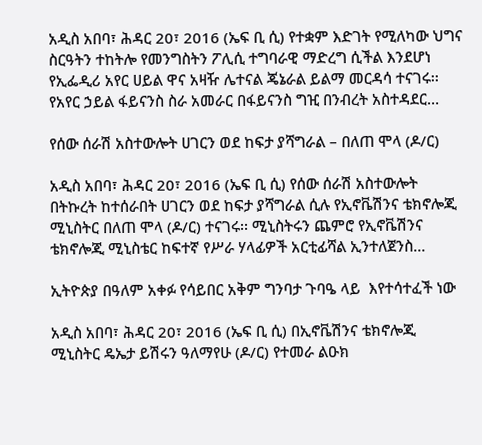አዲስ አበባ፣ ሕዳር 20፣ 2016 (ኤፍ ቢ ሲ) የተቋም እድገት የሚለካው ህግና ስርዓትን ተከትሎ የመንግስትን ፖሊሲ ተግባራዊ ማድረግ ሲችል እንደሆነ የኢፌዲሪ አየር ሀይል ዋና አዛዥ ሌተናል ጄኔራል ይልማ መርዳሳ ተናገሩ፡፡ የአየር ኃይል ፋይናንስ ስራ አመራር በፋይናንስ ግዢ በንብረት አስተዳደር…

የሰው ሰራሽ አስተውሎት ሀገርን ወደ ከፍታ ያሻግራል – በለጠ ሞላ (ዶ/ር)

አዲስ አበባ፣ ሕዳር 20፣ 2016 (ኤፍ ቢ ሲ) የሰው ሰራሽ አስተውሎት በትኩረት ከተሰራበት ሀገርን ወደ ከፍታ ያሻግራል ሲሉ የኢኖቬሽንና ቴክኖሎጂ ሚኒስትር በለጠ ሞላ (ዶ/ር) ተናገሩ፡፡ ሚኒስትሩን ጨምሮ የኢኖቬሽንና ቴክኖሎጂ ሚኒስቴር ከፍተኛ የሥራ ሃላፊዎች አርቲፊሻል ኢንተለጀንስ…

ኢትዮጵያ በዓለም አቀፉ የሳይበር አቅም ግንባታ ጉባዔ ላይ  እየተሳተፈች ነው

አዲስ አበባ፣ ሕዳር 20፣ 2016 (ኤፍ ቢ ሲ) በኢኖቬሽንና ቴክኖሎጂ ሚኒስትር ዴኤታ ይሽሩን ዓለማየሁ (ዶ/ር) የተመራ ልዑክ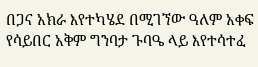በጋና አክራ እየተካሄደ በሚገኘው ዓለም አቀፍ የሳይበር አቅም ግንባታ ጉባዔ ላይ እየተሳተፈ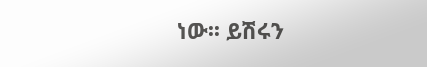ነው፡፡ ይሽሩን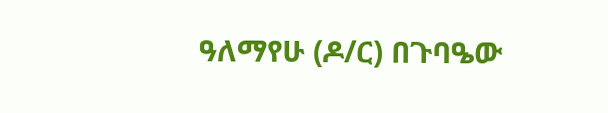ዓለማየሁ (ዶ/ር) በጉባዔው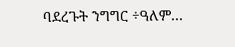ባደረጉት ንግግር ÷ዓለም…